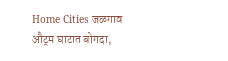Home Cities जळगाव औट्रम घाटात बोगदा,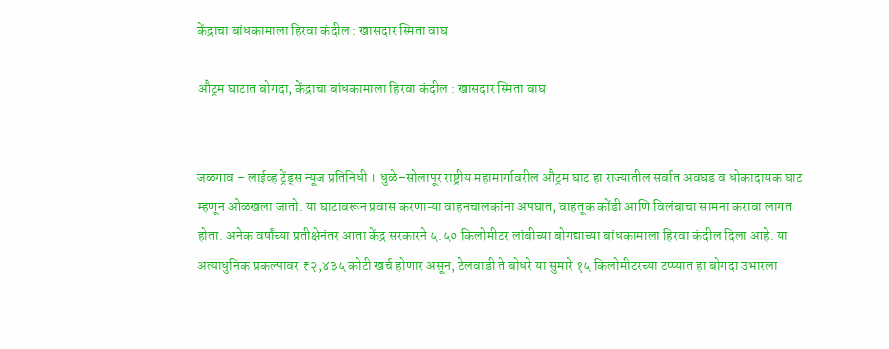केंद्राचा बांधकामाला हिरवा कंदील : खासदार स्मिता वाघ

औट्रम घाटात बोगदा, केंद्राचा बांधकामाला हिरवा कंदील : खासदार स्मिता वाघ


जळगाव – लाईव्ह ट्रेंड्स न्यूज प्रतिनिधी । धुळे–सोलापूर राष्ट्रीय महामार्गावरील औट्रम घाट हा राज्यातील सर्वात अवघड व धोकादायक घाट म्हणून ओळखला जातो. या घाटावरून प्रवास करणाऱ्या वाहनचालकांना अपघात, वाहतूक कोंडी आणि विलंबाचा सामना करावा लागत होता. अनेक वर्षांच्या प्रतीक्षेनंतर आता केंद्र सरकारने ५.५० किलोमीटर लांबीच्या बोगद्याच्या बांधकामाला हिरवा कंदील दिला आहे. या अत्याधुनिक प्रकल्पावर ₹२,४३५ कोटी खर्च होणार असून, टेलवाडी ते बोधरे या सुमारे १५ किलोमीटरच्या टप्प्यात हा बोगदा उभारला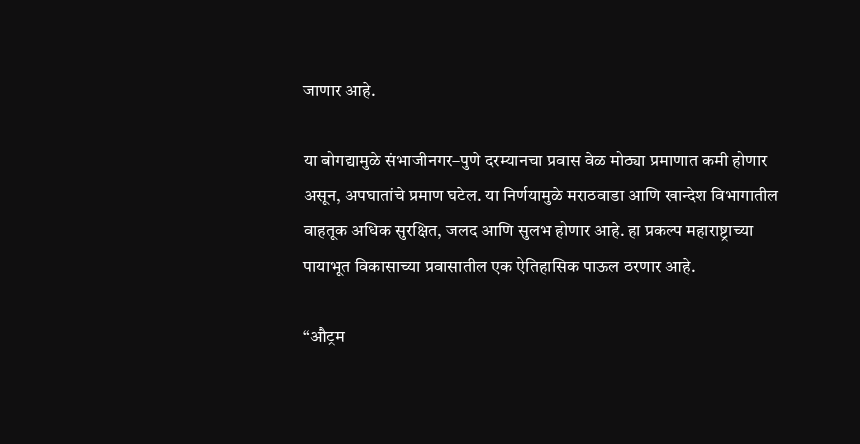जाणार आहे.

या बोगद्यामुळे संभाजीनगर–पुणे दरम्यानचा प्रवास वेळ मोठ्या प्रमाणात कमी होणार असून, अपघातांचे प्रमाण घटेल. या निर्णयामुळे मराठवाडा आणि खान्देश विभागातील वाहतूक अधिक सुरक्षित, जलद आणि सुलभ होणार आहे. हा प्रकल्प महाराष्ट्राच्या पायाभूत विकासाच्या प्रवासातील एक ऐतिहासिक पाऊल ठरणार आहे.

“औट्रम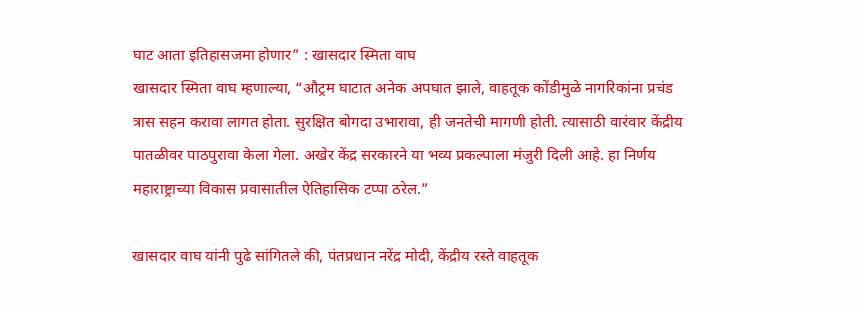घाट आता इतिहासजमा होणार” : खासदार स्मिता वाघ
खासदार स्मिता वाघ म्हणाल्या, “औट्रम घाटात अनेक अपघात झाले, वाहतूक कोंडीमुळे नागरिकांना प्रचंड त्रास सहन करावा लागत होता. सुरक्षित बोगदा उभारावा, ही जनतेची मागणी होती. त्यासाठी वारंवार केंद्रीय पातळीवर पाठपुरावा केला गेला. अखेर केंद्र सरकारने या भव्य प्रकल्पाला मंजुरी दिली आहे. हा निर्णय महाराष्ट्राच्या विकास प्रवासातील ऐतिहासिक टप्पा ठरेल.”

खासदार वाघ यांनी पुढे सांगितले की, पंतप्रधान नरेंद्र मोदी, केंद्रीय रस्ते वाहतूक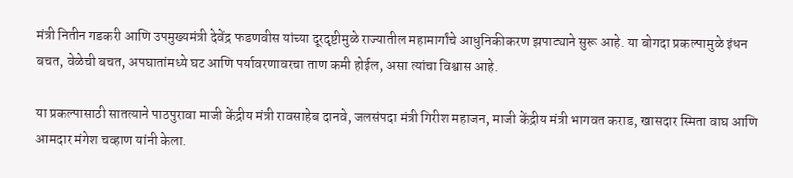मंत्री नितीन गडकरी आणि उपमुख्यमंत्री देवेंद्र फडणवीस यांच्या दूरदृष्टीमुळे राज्यातील महामार्गांचे आधुनिकीकरण झपाट्याने सुरू आहे. या बोगदा प्रकल्पामुळे इंधन बचत, वेळेची बचत, अपघातांमध्ये घट आणि पर्यावरणावरचा ताण कमी होईल, असा त्यांचा विश्वास आहे.

या प्रकल्पासाठी सातत्याने पाठपुरावा माजी केंद्रीय मंत्री रावसाहेब दानवे, जलसंपदा मंत्री गिरीश महाजन, माजी केंद्रीय मंत्री भागवत कराड, खासदार स्मिता वाघ आणि आमदार मंगेश चव्हाण यांनी केला.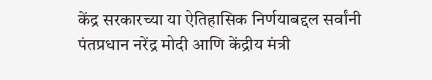केंद्र सरकारच्या या ऐतिहासिक निर्णयाबद्दल सर्वांनी पंतप्रधान नरेंद्र मोदी आणि केंद्रीय मंत्री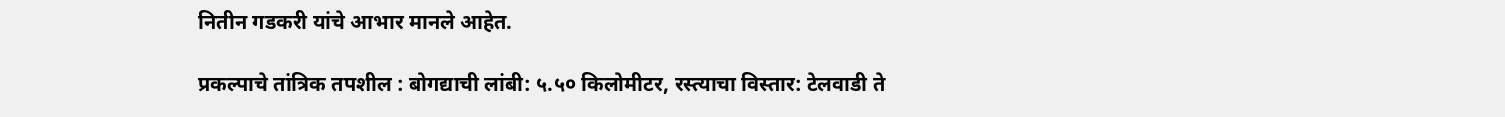नितीन गडकरी यांचे आभार मानले आहेत.

प्रकल्पाचे तांत्रिक तपशील : बोगद्याची लांबी: ५.५० किलोमीटर, रस्त्याचा विस्तार: टेलवाडी ते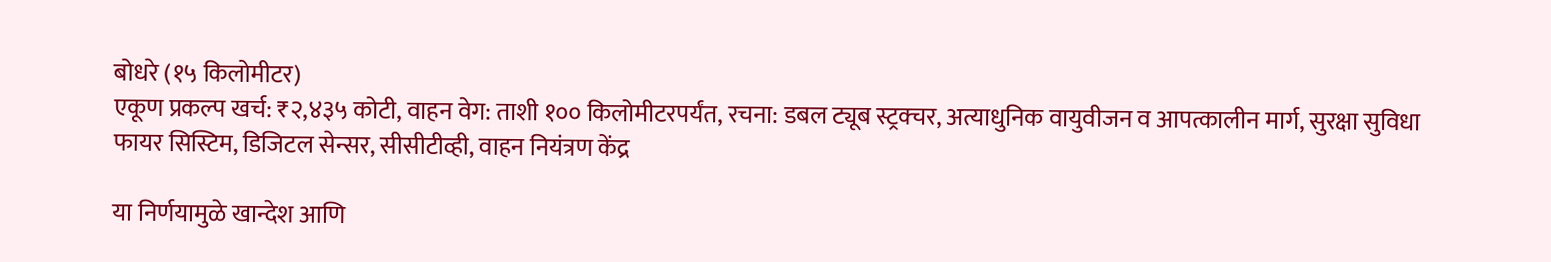बोधरे (१५ किलोमीटर)
एकूण प्रकल्प खर्च: ₹२,४३५ कोटी, वाहन वेग: ताशी १०० किलोमीटरपर्यंत, रचना: डबल ट्यूब स्ट्रक्चर, अत्याधुनिक वायुवीजन व आपत्कालीन मार्ग, सुरक्षा सुविधा फायर सिस्टिम, डिजिटल सेन्सर, सीसीटीव्ही, वाहन नियंत्रण केंद्र

या निर्णयामुळे खान्देश आणि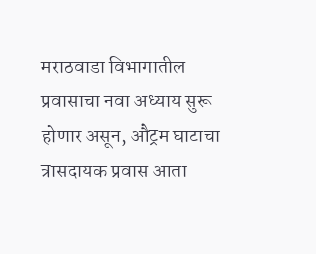मराठवाडा विभागातील प्रवासाचा नवा अध्याय सुरू होणार असून, औट्रम घाटाचा त्रासदायक प्रवास आता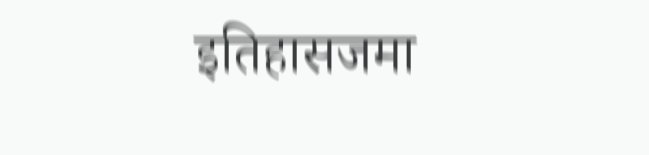इतिहासजमा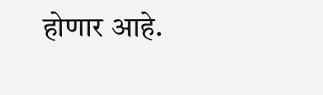होणार आहे.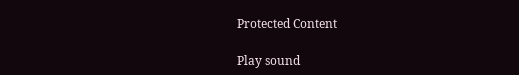Protected Content

Play sound